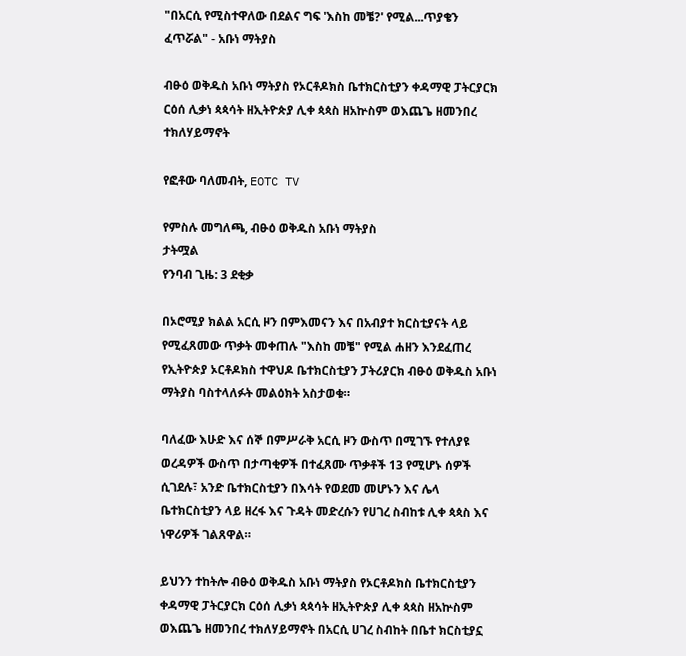"በአርሲ የሚስተዋለው በደልና ግፍ 'እስከ መቼ?' የሚል...ጥያቄን ፈጥሯል" - አቡነ ማትያስ

ብፁዕ ወቅዱስ አቡነ ማትያስ የኦርቶዶክስ ቤተክርስቲያን ቀዳማዊ ፓትርያርክ ርዕሰ ሊቃነ ጳጳሳት ዘኢትዮጵያ ሊቀ ጳጳስ ዘአኵስም ወእጨጌ ዘመንበረ ተክለሃይማኖት

የፎቶው ባለመብት, EOTC TV

የምስሉ መግለጫ, ብፁዕ ወቅዱስ አቡነ ማትያስ
ታትሟል
የንባብ ጊዜ: 3 ደቂቃ

በኦሮሚያ ክልል አርሲ ዞን በምእመናን እና በአብያተ ክርስቲያናት ላይ የሚፈጸመው ጥቃት መቀጠሉ "እስከ መቼ" የሚል ሐዘን እንደፈጠረ የኢትዮጵያ ኦርቶዶክስ ተዋህዶ ቤተክርስቲያን ፓትሪያርክ ብፁዕ ወቅዱስ አቡነ ማትያስ ባስተላለፉት መልዕክት አስታወቁ።

ባለፈው እሁድ እና ሰኞ በምሥራቅ አርሲ ዞን ውስጥ በሚገኙ የተለያዩ ወረዳዎች ውስጥ በታጣቂዎች በተፈጸሙ ጥቃቶች 13 የሚሆኑ ሰዎች ሲገደሉ፣ አንድ ቤተክርስቲያን በእሳት የወደመ መሆኑን እና ሌላ ቤተክርስቲያን ላይ ዘረፋ እና ጉዳት መድረሱን የሀገረ ስብከቱ ሊቀ ጳጳስ እና ነዋሪዎች ገልጸዋል።

ይህንን ተከትሎ ብፁዕ ወቅዱስ አቡነ ማትያስ የኦርቶዶክስ ቤተክርስቲያን ቀዳማዊ ፓትርያርክ ርዕሰ ሊቃነ ጳጳሳት ዘኢትዮጵያ ሊቀ ጳጳስ ዘአኵስም ወእጨጌ ዘመንበረ ተክለሃይማኖት በአርሲ ሀገረ ስብከት በቤተ ክርስቲያኗ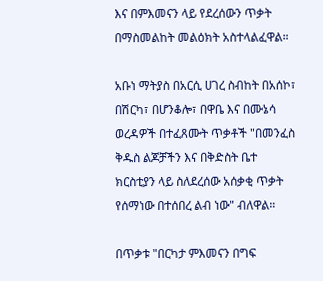እና በምእመናን ላይ የደረሰውን ጥቃት በማስመልከት መልዕክት አስተላልፈዋል።

አቡነ ማትያስ በአርሲ ሀገረ ስብከት በአሰኮ፣ በሽርካ፣ በሆንቆሎ፣ በዋቤ እና በሙኔሳ ወረዳዎች በተፈጸሙት ጥቃቶች "በመንፈስ ቅዱስ ልጆቻችን እና በቅድስት ቤተ ክርስቲያን ላይ ስለደረሰው አሰቃቂ ጥቃት የሰማነው በተሰበረ ልብ ነው" ብለዋል።

በጥቃቱ "በርካታ ምእመናን በግፍ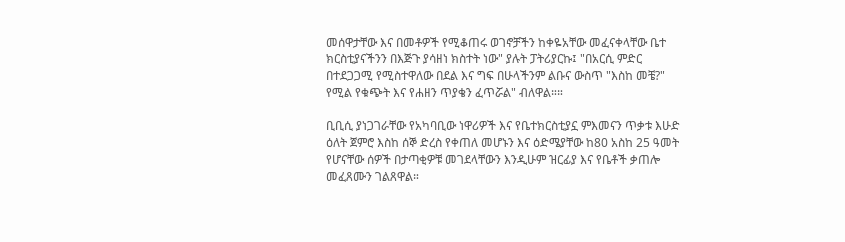መሰዋታቸው እና በመቶዎች የሚቆጠሩ ወገኖቻችን ከቀዬአቸው መፈናቀላቸው ቤተ ክርስቲያናችንን በእጅጉ ያሳዘነ ክስተት ነው" ያሉት ፓትሪያርኩ፤ "በአርሲ ምድር በተደጋጋሚ የሚስተዋለው በደል እና ግፍ በሁላችንም ልቡና ውስጥ "እስከ መቼ?" የሚል የቁጭት እና የሐዘን ጥያቄን ፈጥሯል" ብለዋል።።

ቢቢሲ ያነጋገራቸው የአካባቢው ነዋሪዎች እና የቤተክርስቲያኗ ምእመናን ጥቃቱ እሁድ ዕለት ጀምሮ እስከ ሰኞ ድረስ የቀጠለ መሆኑን እና ዕድሜያቸው ከ80 አስከ 25 ዓመት የሆናቸው ሰዎች በታጣቂዎቹ መገደላቸውን እንዲሁም ዝርፊያ እና የቤቶች ቃጠሎ መፈጸሙን ገልጸዋል።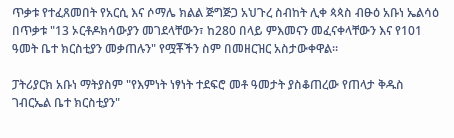ጥቃቱ የተፈጸመበት የአርሲ እና ሶማሌ ክልል ጅግጅጋ አህጉረ ስብከት ሊቀ ጳጳስ ብፁዕ አቡነ ኤልሳዕ በጥቃቱ "13 ኦርቶዶክሳውያን መገደላቸውን፣ ከ280 በላይ ምእመናን መፈናቀላቸውን እና የ101 ዓመት ቤተ ክርስቲያን መቃጠሉን" የሟቾችን ስም በመዘርዝር አስታውቀዋል።

ፓትሪያርክ አቡነ ማትያስም "የእምነት ነፃነት ተደፍሮ መቶ ዓመታት ያስቆጠረው የጠላታ ቅዱስ ገብርኤል ቤተ ክርስቲያን"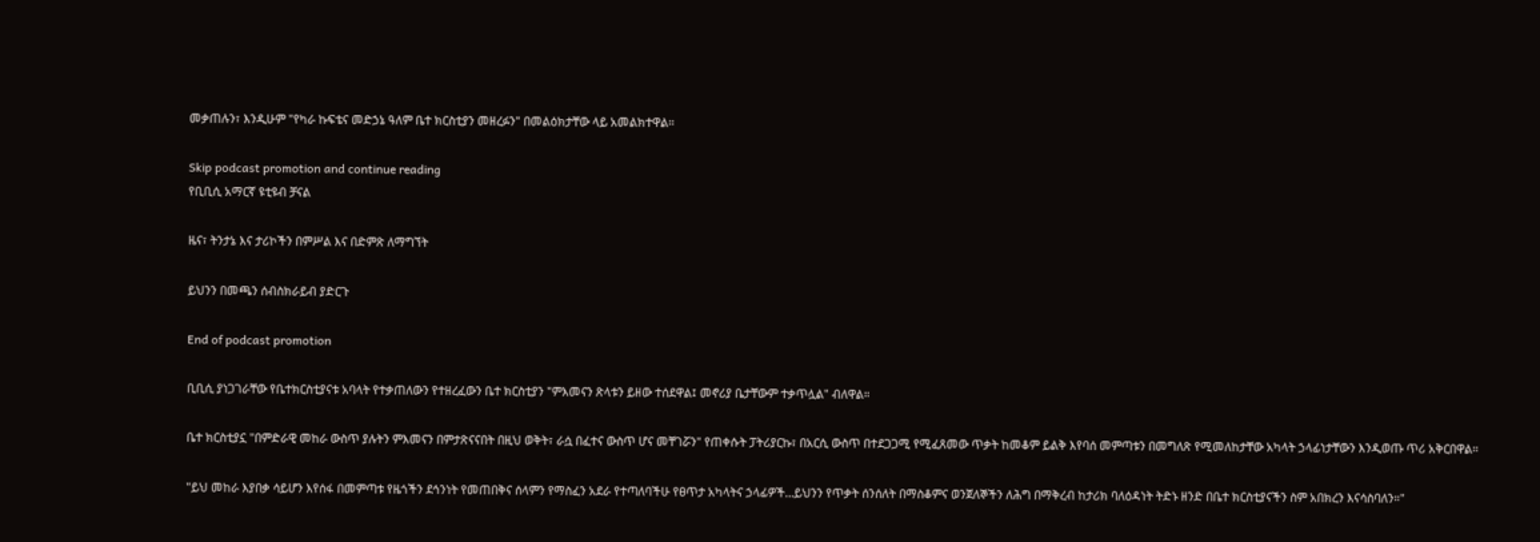መቃጠሉን፣ እንዲሁም "የካራ ኩፍቴና መድኃኔ ዓለም ቤተ ክርስቲያን መዘረፉን" በመልዕክታቸው ላይ አመልክተዋል።

Skip podcast promotion and continue reading
የቢቢሲ አማርኛ ዩቲዩብ ቻናል

ዜና፣ ትንታኔ እና ታሪኮችን በምሥል እና በድምጽ ለማግኘት

ይህንን በመጫን ሰብስክራይብ ያድርጉ

End of podcast promotion

ቢቢሲ ያነጋገራቸው የቤተክርስቲያናቱ አባላት የተቃጠለውን የተዘረፈውን ቤተ ክርስቲያን "ምእመናን ጽላቱን ይዘው ተሰደዋል፤ መኖሪያ ቤታቸውም ተቃጥሏል" ብለዋል።

ቤተ ክርስቲያኗ "በምድራዊ መከራ ውስጥ ያሉትን ምእመናን በምታጽናናበት በዚህ ወቅት፣ ራሷ በፈተና ውስጥ ሆና መቸገሯን" የጠቀሱት ፓትሪያርኩ፣ በአርሲ ውስጥ በተደጋጋሚ የሚፈጸመው ጥቃት ከመቆም ይልቅ እየባሰ መምጣቱን በመግለጽ የሚመለከታቸው አካላት ኃላፊነታቸውን እንዲወጡ ጥሪ አቅርበዋል።

"ይህ መከራ እያበቃ ሳይሆን እየሰፋ በመምጣቱ የዜጎችን ደኅንነት የመጠበቅና ሰላምን የማስፈን አደራ የተጣለባችሁ የፀጥታ አካላትና ኃላፊዎች…ይህንን የጥቃት ሰንሰለት በማስቆምና ወንጀለኞችን ለሕግ በማቅረብ ከታሪክ ባለዕዳነት ትድኑ ዘንድ በቤተ ክርስቲያናችን ስም አበክረን እናሳስባለን።"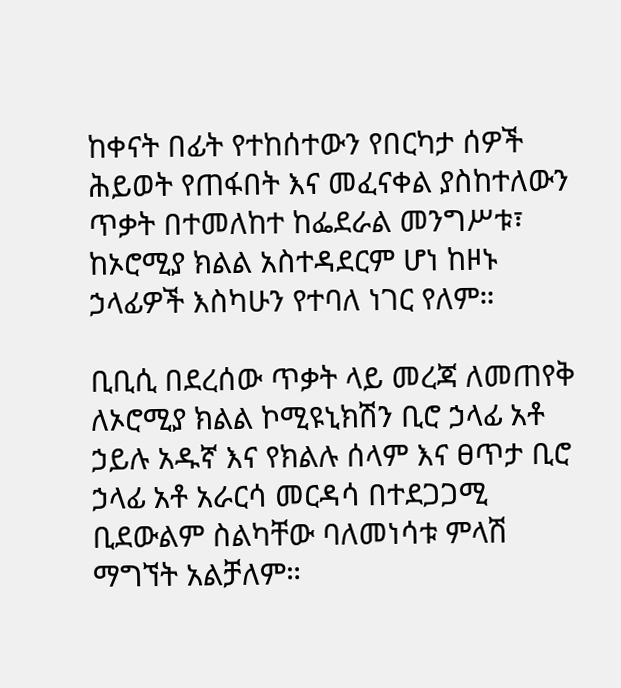ከቀናት በፊት የተከሰተውን የበርካታ ሰዎች ሕይወት የጠፋበት እና መፈናቀል ያስከተለውን ጥቃት በተመለከተ ከፌደራል መንግሥቱ፣ ከኦሮሚያ ክልል አስተዳደርም ሆነ ከዞኑ ኃላፊዎች እስካሁን የተባለ ነገር የለም።

ቢቢሲ በደረሰው ጥቃት ላይ መረጃ ለመጠየቅ ለኦሮሚያ ክልል ኮሚዩኒክሽን ቢሮ ኃላፊ አቶ ኃይሉ አዱኛ እና የክልሉ ሰላም እና ፀጥታ ቢሮ ኃላፊ አቶ አራርሳ መርዳሳ በተደጋጋሚ ቢደውልም ስልካቸው ባለመነሳቱ ምላሽ ማግኘት አልቻለም።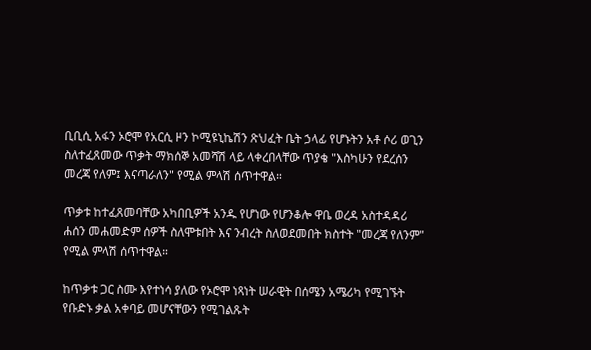ቢቢሲ አፋን ኦሮሞ የአርሲ ዞን ኮሚዩኒኬሽን ጽህፈት ቤት ኃላፊ የሆኑትን አቶ ሶሪ ወጊን ስለተፈጸመው ጥቃት ማክሰኞ አመሻሽ ላይ ላቀረበላቸው ጥያቄ "እስካሁን የደረሰን መረጃ የለም፤ እናጣራለን" የሚል ምላሽ ሰጥተዋል።

ጥቃቱ ከተፈጸመባቸው አካበቢዎች አንዱ የሆነው የሆንቆሎ ዋቤ ወረዳ አስተዳዳሪ ሐሰን መሐመድም ሰዎች ስለሞቱበት እና ንብረት ስለወደመበት ክስተት "መረጃ የለንም" የሚል ምላሽ ሰጥተዋል።

ከጥቃቱ ጋር ስሙ እየተነሳ ያለው የኦሮሞ ነጻነት ሠራዊት በሰሜን አሜሪካ የሚገኙት የቡድኑ ቃል አቀባይ መሆናቸውን የሚገልጹት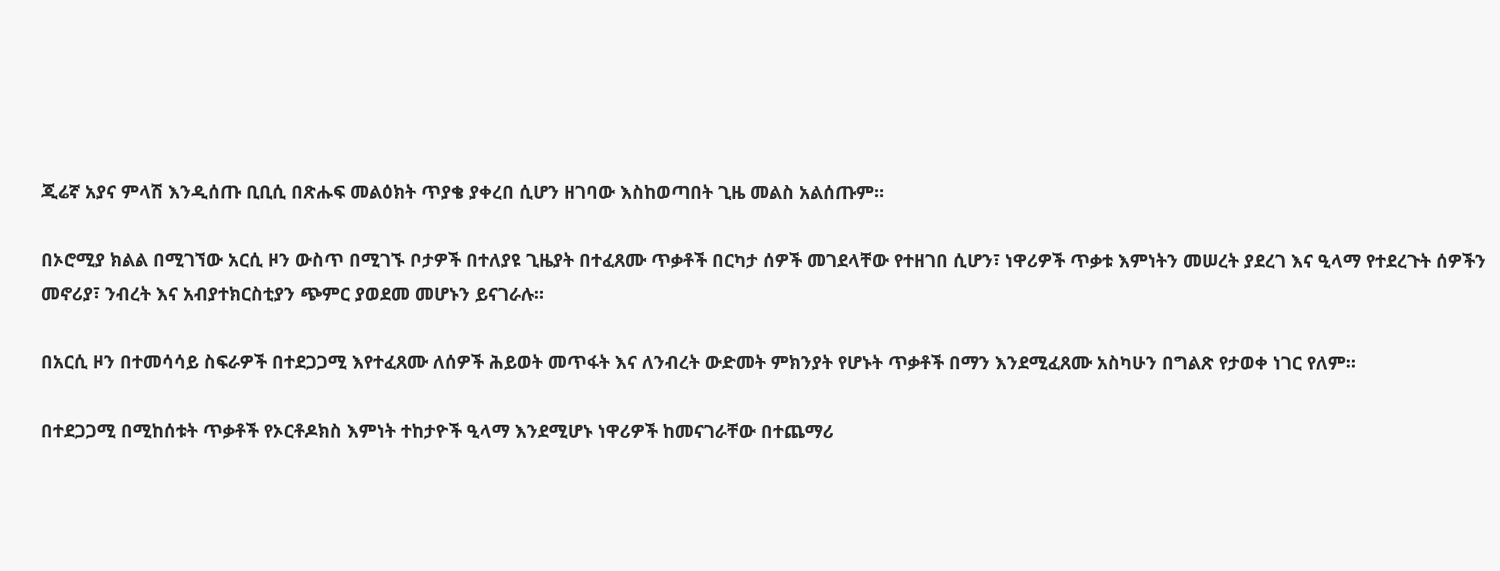ጂሬኛ አያና ምላሽ እንዲሰጡ ቢቢሲ በጽሑፍ መልዕክት ጥያቄ ያቀረበ ሲሆን ዘገባው እስከወጣበት ጊዜ መልስ አልሰጡም።

በኦሮሚያ ክልል በሚገኘው አርሲ ዞን ውስጥ በሚገኙ ቦታዎች በተለያዩ ጊዜያት በተፈጸሙ ጥቃቶች በርካታ ሰዎች መገደላቸው የተዘገበ ሲሆን፣ ነዋሪዎች ጥቃቱ እምነትን መሠረት ያደረገ እና ዒላማ የተደረጉት ሰዎችን መኖሪያ፣ ንብረት እና አብያተክርስቲያን ጭምር ያወደመ መሆኑን ይናገራሉ።

በአርሲ ዞን በተመሳሳይ ስፍራዎች በተደጋጋሚ እየተፈጸሙ ለሰዎች ሕይወት መጥፋት እና ለንብረት ውድመት ምክንያት የሆኑት ጥቃቶች በማን እንደሚፈጸሙ አስካሁን በግልጽ የታወቀ ነገር የለም።

በተደጋጋሚ በሚከሰቱት ጥቃቶች የኦርቶዶክስ እምነት ተከታዮች ዒላማ እንደሚሆኑ ነዋሪዎች ከመናገራቸው በተጨማሪ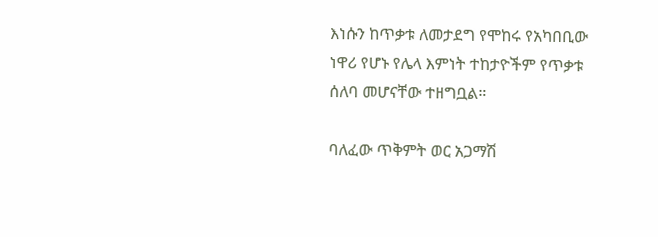እነሱን ከጥቃቱ ለመታደግ የሞከሩ የአካበቢው ነዋሪ የሆኑ የሌላ እምነት ተከታዮችም የጥቃቱ ሰለባ መሆናቸው ተዘግቧል።

ባለፈው ጥቅምት ወር አጋማሽ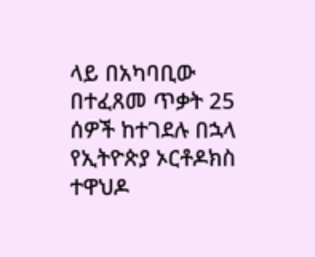ላይ በአካባቢው በተፈጸመ ጥቃት 25 ሰዎች ከተገደሉ በኋላ የኢትዮጵያ ኦርቶዶክስ ተዋህዶ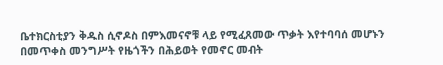ቤተክርስቲያን ቅዱስ ሲኖዶስ በምእመናኖቹ ላይ የሚፈጸመው ጥቃት እየተባባሰ መሆኑን በመጥቀስ መንግሥት የዜጎችን በሕይወት የመኖር መብት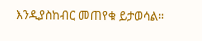እንዲያስከብር መጠየቁ ይታወሳል።